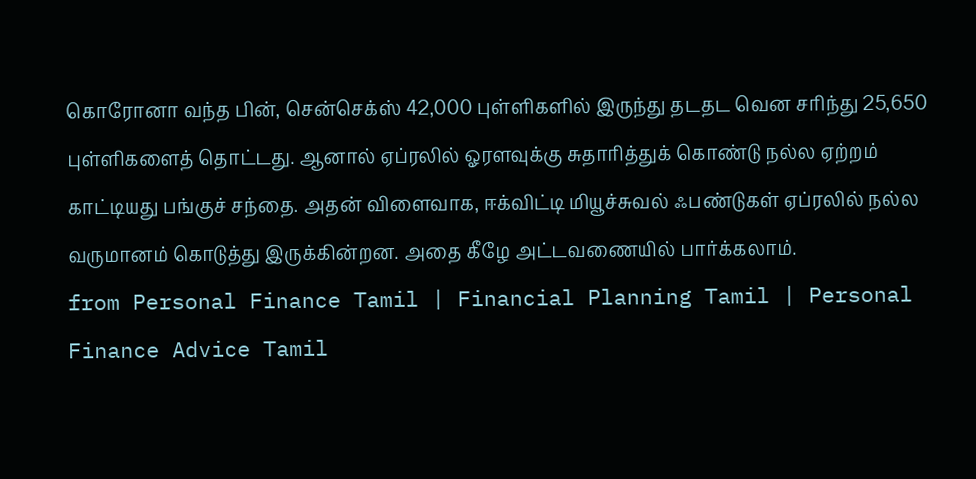கொரோனா வந்த பின், சென்செக்ஸ் 42,000 புள்ளிகளில் இருந்து தடதட வென சரிந்து 25,650 புள்ளிகளைத் தொட்டது. ஆனால் ஏப்ரலில் ஓரளவுக்கு சுதாரித்துக் கொண்டு நல்ல ஏற்றம் காட்டியது பங்குச் சந்தை. அதன் விளைவாக, ஈக்விட்டி மியூச்சுவல் ஃபண்டுகள் ஏப்ரலில் நல்ல வருமானம் கொடுத்து இருக்கின்றன. அதை கீழே அட்டவணையில் பார்க்கலாம்.
from Personal Finance Tamil | Financial Planning Tamil | Personal Finance Advice Tamil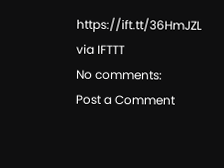https://ift.tt/36HmJZL
via IFTTT
No comments:
Post a Comment